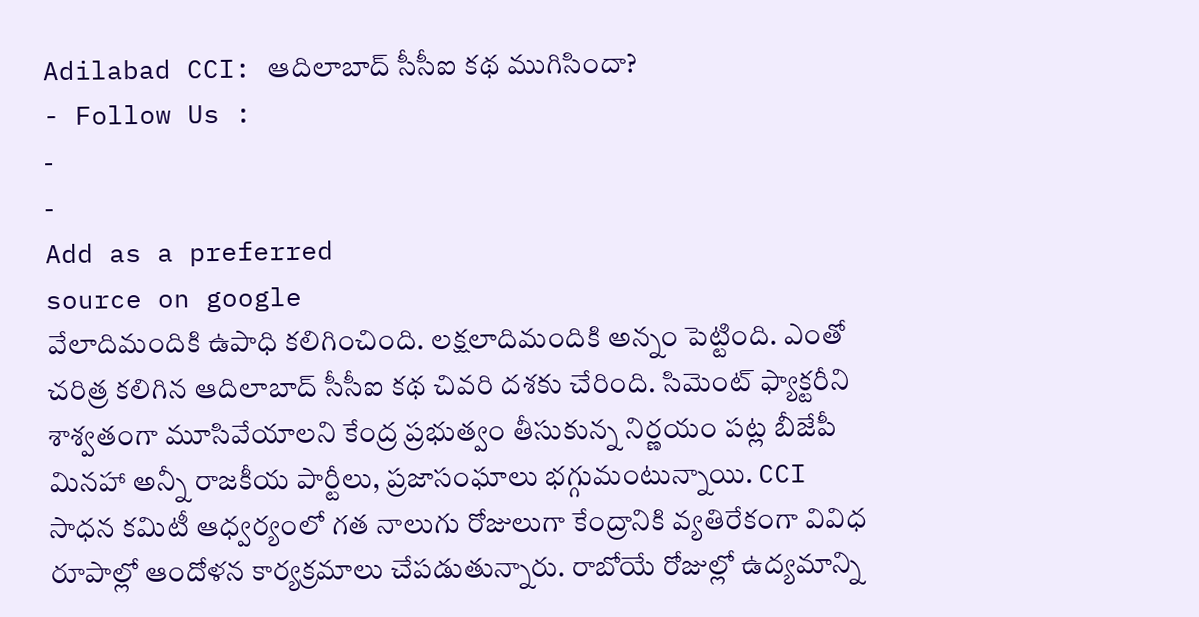Adilabad CCI: ఆదిలాబాద్ సీసీఐ కథ ముగిసిందా?
- Follow Us :
-
-
Add as a preferred
source on google
వేలాదిమందికి ఉపాధి కలిగించింది. లక్షలాదిమందికి అన్నం పెట్టింది. ఎంతో చరిత్ర కలిగిన ఆదిలాబాద్ సీసీఐ కథ చివరి దశకు చేరింది. సిమెంట్ ఫ్యాక్టరీని శాశ్వతంగా మూసివేయాలని కేంద్ర ప్రభుత్వం తీసుకున్న నిర్ణయం పట్ల బీజేపీ మినహా అన్నీ రాజకీయ పార్టీలు, ప్రజాసంఘాలు భగ్గుమంటున్నాయి. CCI సాధన కమిటీ ఆధ్వర్యంలో గత నాలుగు రోజులుగా కేంద్రానికి వ్యతిరేకంగా వివిధ రూపాల్లో ఆందోళన కార్యక్రమాలు చేపడుతున్నారు. రాబోయే రోజుల్లో ఉద్యమాన్ని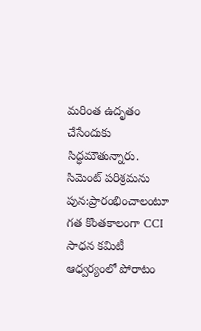మరింత ఉదృతం చేసేందుకు సిద్ధమౌతున్నారు.
సిమెంట్ పరిశ్రమను పున:ప్రారంభించాలంటూ గత కొంతకాలంగా CCI సాధన కమిటీ ఆధ్వర్యంలో పోరాటం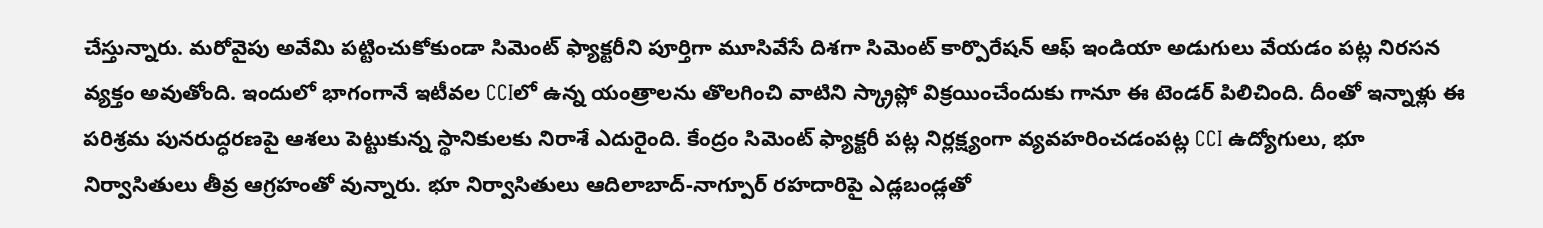చేస్తున్నారు. మరోవైపు అవేమి పట్టించుకోకుండా సిమెంట్ ఫ్యాక్టరీని పూర్తిగా మూసివేసే దిశగా సిమెంట్ కార్పొరేషన్ ఆఫ్ ఇండియా అడుగులు వేయడం పట్ల నిరసన వ్యక్తం అవుతోంది. ఇందులో భాగంగానే ఇటీవల CCIలో ఉన్న యంత్రాలను తొలగించి వాటిని స్క్రాప్లో విక్రయించేందుకు గానూ ఈ టెండర్ పిలిచింది. దీంతో ఇన్నాళ్లు ఈ పరిశ్రమ పునరుద్ధరణపై ఆశలు పెట్టుకున్న స్థానికులకు నిరాశే ఎదురైంది. కేంద్రం సిమెంట్ ఫ్యాక్టరీ పట్ల నిర్లక్ష్యంగా వ్యవహరించడంపట్ల CCI ఉద్యోగులు, భూ నిర్వాసితులు తీవ్ర ఆగ్రహంతో వున్నారు. భూ నిర్వాసితులు ఆదిలాబాద్-నాగ్పూర్ రహదారిపై ఎడ్లబండ్లతో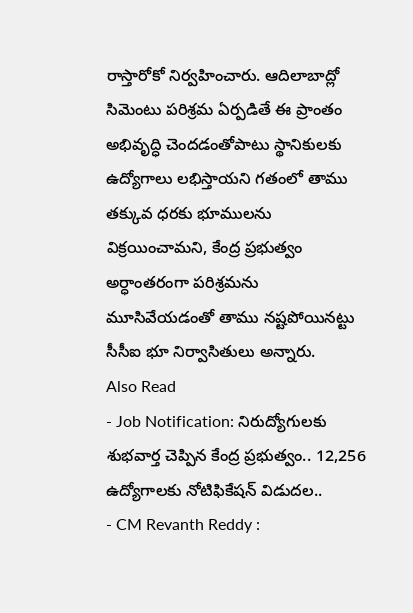రాస్తారోకో నిర్వహించారు. ఆదిలాబాద్లో సిమెంటు పరిశ్రమ ఏర్పడితే ఈ ప్రాంతం అభివృద్ధి చెందడంతోపాటు స్థానికులకు ఉద్యోగాలు లభిస్తాయని గతంలో తాము తక్కువ ధరకు భూములను విక్రయించామని, కేంద్ర ప్రభుత్వం అర్ధాంతరంగా పరిశ్రమను మూసివేయడంతో తాము నష్టపోయినట్టు సీసీఐ భూ నిర్వాసితులు అన్నారు.
Also Read
- Job Notification: నిరుద్యోగులకు శుభవార్త చెప్పిన కేంద్ర ప్రభుత్వం.. 12,256 ఉద్యోగాలకు నోటిఫికేషన్ విడుదల..
- CM Revanth Reddy :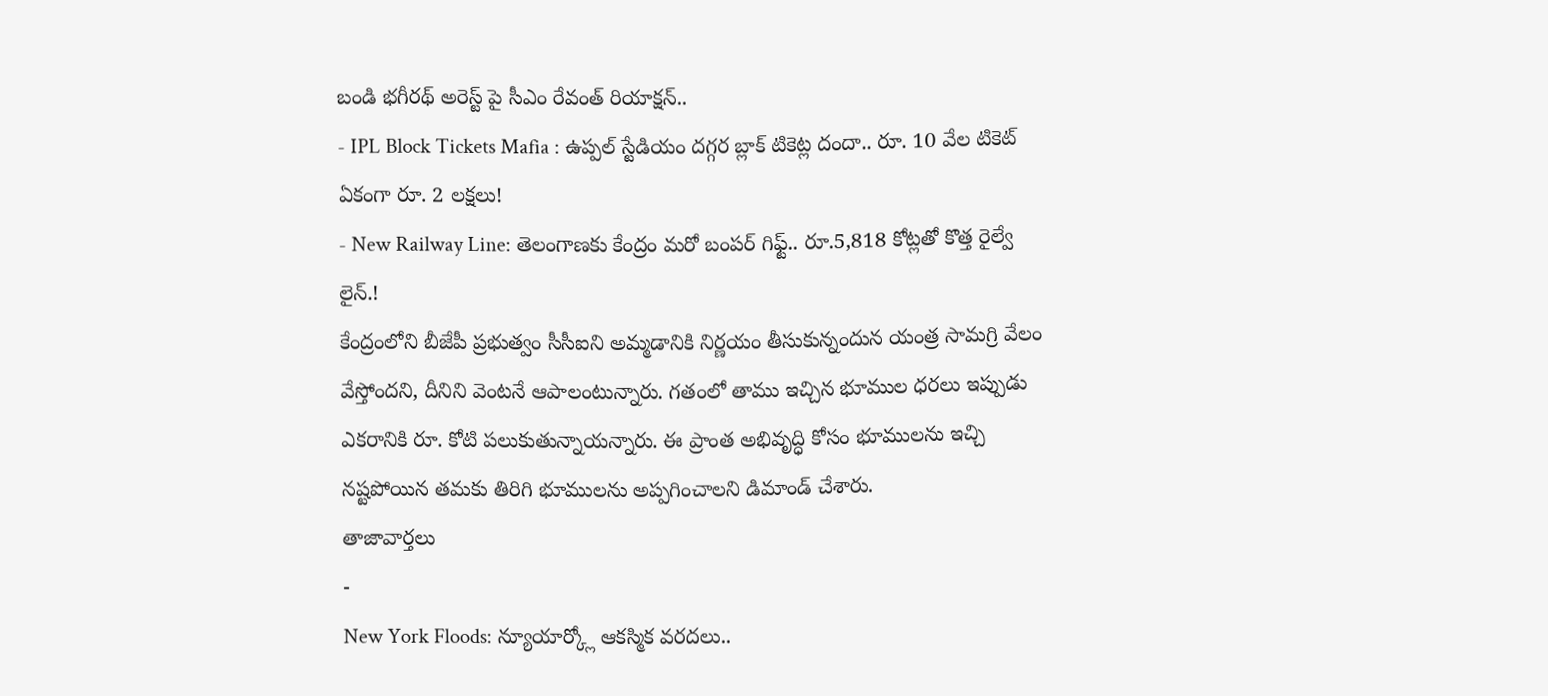బండి భగీరథ్ అరెస్ట్ పై సీఎం రేవంత్ రియాక్షన్..
- IPL Block Tickets Mafia : ఉప్పల్ స్టేడియం దగ్గర బ్లాక్ టికెట్ల దందా.. రూ. 10 వేల టికెట్ ఏకంగా రూ. 2 లక్షలు!
- New Railway Line: తెలంగాణకు కేంద్రం మరో బంపర్ గిఫ్ట్.. రూ.5,818 కోట్లతో కొత్త రైల్వే లైన్.!
కేంద్రంలోని బీజేపీ ప్రభుత్వం సీసీఐని అమ్మడానికి నిర్ణయం తీసుకున్నందున యంత్ర సామగ్రి వేలం వేస్తోందని, దీనిని వెంటనే ఆపాలంటున్నారు. గతంలో తాము ఇచ్చిన భూముల ధరలు ఇప్పుడు ఎకరానికి రూ. కోటి పలుకుతున్నాయన్నారు. ఈ ప్రాంత అభివృద్ధి కోసం భూములను ఇచ్చి నష్టపోయిన తమకు తిరిగి భూములను అప్పగించాలని డిమాండ్ చేశారు.
తాజావార్తలు
-
New York Floods: న్యూయార్క్లో ఆకస్మిక వరదలు..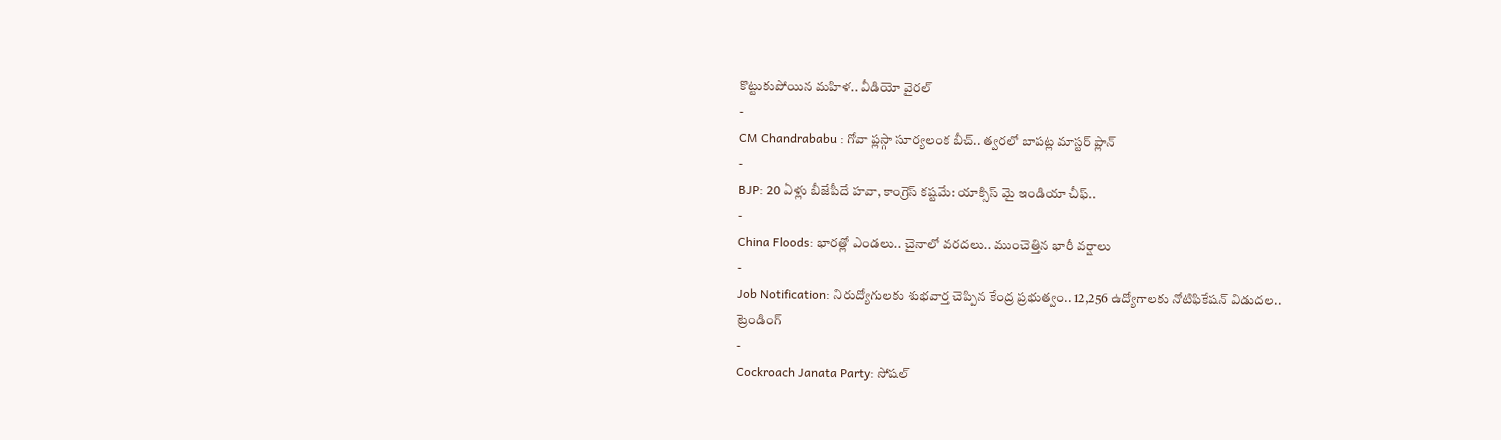కొట్టుకుపోయిన మహిళ.. వీడియో వైరల్
-
CM Chandrababu : గోవా ప్లస్గా సూర్యలంక బీచ్.. త్వరలో బాపట్ల మాస్టర్ ప్లాన్
-
BJP: 20 ఏళ్లు బీజేపీదే హవా, కాంగ్రెస్ కష్టమే: యాక్సిస్ మై ఇండియా చీఫ్..
-
China Floods: భారత్లో ఎండలు.. చైనాలో వరదలు.. ముంచెత్తిన భారీ వర్షాలు
-
Job Notification: నిరుద్యోగులకు శుభవార్త చెప్పిన కేంద్ర ప్రభుత్వం.. 12,256 ఉద్యోగాలకు నోటిఫికేషన్ విడుదల..
ట్రెండింగ్
-
Cockroach Janata Party: సోషల్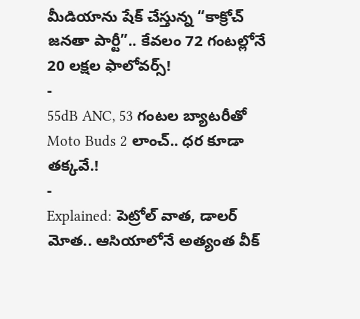మీడియాను షేక్ చేస్తున్న “కాక్రోచ్ జనతా పార్టీ”.. కేవలం 72 గంటల్లోనే 20 లక్షల ఫాలోవర్స్!
-
55dB ANC, 53 గంటల బ్యాటరీతో Moto Buds 2 లాంచ్.. ధర కూడా తక్కవే.!
-
Explained: పెట్రోల్ వాత, డాలర్ మోత.. ఆసియాలోనే అత్యంత వీక్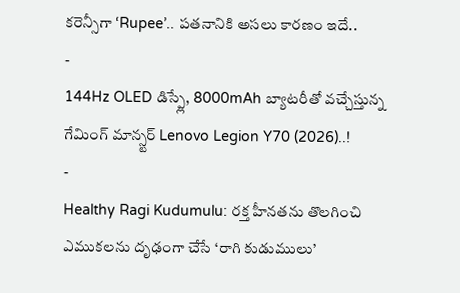కరెన్సీగా ‘Rupee’.. పతనానికి అసలు కారణం ఇదే..
-
144Hz OLED డిస్ప్లే, 8000mAh బ్యాటరీతో వచ్చేస్తున్న గేమింగ్ మాన్స్టర్ Lenovo Legion Y70 (2026)..!
-
Healthy Ragi Kudumulu: రక్త హీనతను తొలగించి ఎముకలను దృఢంగా చేసే ‘రాగి కుడుములు’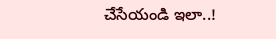చేసేయండి ఇలా..!